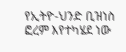የኢትዮ-ህንድ ቢዝነስ ፎረም እየተካሄደ ነው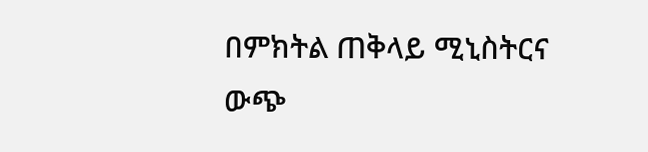በምክትል ጠቅላይ ሚኒስትርና ውጭ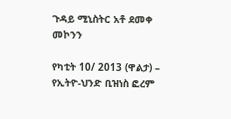ጉዳይ ሚኒስትር አቶ ደመቀ መኮንን

የካቲት 10/ 2013 (ዋልታ) – የኢትዮ-ህንድ ቢዝነስ ፎረም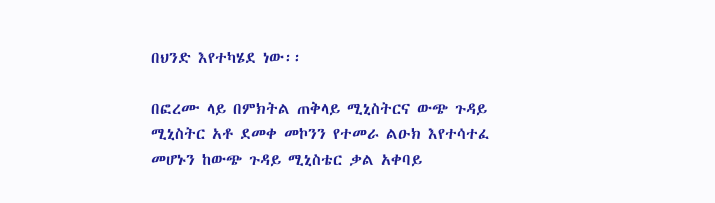በህንድ እየተካሄደ ነው፡፡

በፎረሙ ላይ በምክትል ጠቅላይ ሚኒስትርና ውጭ ጉዳይ ሚኒስትር አቶ ደመቀ መኮንን የተመራ ልዑክ እየተሳተፈ መሆኑን ከውጭ ጉዳይ ሚኒስቴር ቃል አቀባይ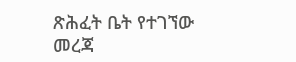ጽሕፈት ቤት የተገኘው መረጃ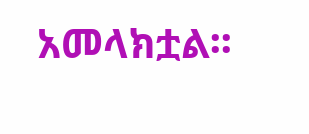አመላክቷል፡፡